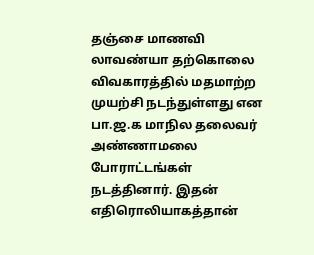தஞ்சை மாணவி லாவண்யா தற்கொலை விவகாரத்தில் மதமாற்ற முயற்சி நடந்துள்ளது என பா.ஜ.க மாநில தலைவர் அண்ணாமலை போராட்டங்கள் நடத்தினார். இதன் எதிரொலியாகத்தான்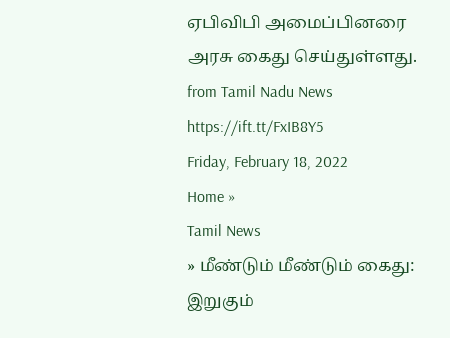ஏபிவிபி அமைப்பினரை அரசு கைது செய்துள்ளது.
from Tamil Nadu News https://ift.tt/FxIB8Y5
Friday, February 18, 2022
Home »
Tamil News
» மீண்டும் மீண்டும் கைது: இறுகும்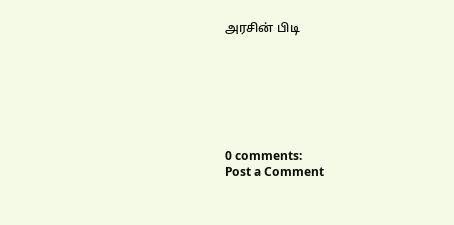அரசின் பிடி







0 comments:
Post a Comment